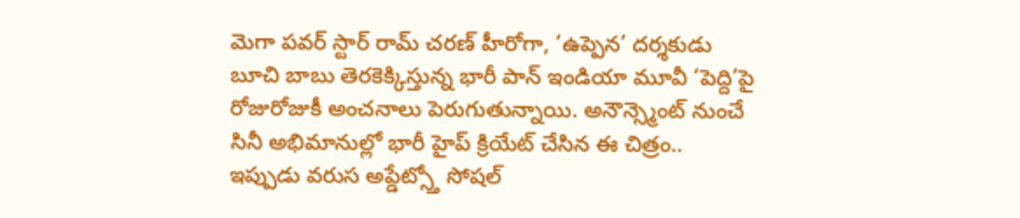మెగా పవర్ స్టార్ రామ్ చరణ్ హీరోగా, ‘ఉప్పెన’ దర్శకుడు బూచి బాబు తెరకెక్కిస్తున్న భారీ పాన్ ఇండియా మూవీ ‘పెద్ది’పై రోజురోజుకీ అంచనాలు పెరుగుతున్నాయి. అనౌన్స్మెంట్ నుంచే సినీ అభిమానుల్లో భారీ హైప్ క్రియేట్ చేసిన ఈ చిత్రం.. ఇప్పుడు వరుస అప్డేట్స్తో సోషల్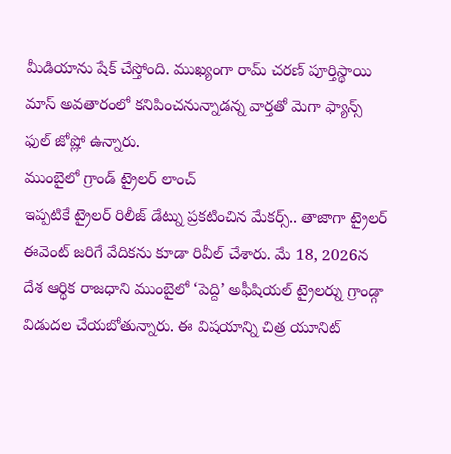మీడియాను షేక్ చేస్తోంది. ముఖ్యంగా రామ్ చరణ్ పూర్తిస్థాయి మాస్ అవతారంలో కనిపించనున్నాడన్న వార్తతో మెగా ఫ్యాన్స్ ఫుల్ జోష్లో ఉన్నారు.
ముంబైలో గ్రాండ్ ట్రైలర్ లాంచ్
ఇప్పటికే ట్రైలర్ రిలీజ్ డేట్ను ప్రకటించిన మేకర్స్.. తాజాగా ట్రైలర్ ఈవెంట్ జరిగే వేదికను కూడా రివీల్ చేశారు. మే 18, 2026న దేశ ఆర్థిక రాజధాని ముంబైలో ‘పెద్ది’ అఫీషియల్ ట్రైలర్ను గ్రాండ్గా విడుదల చేయబోతున్నారు. ఈ విషయాన్ని చిత్ర యూనిట్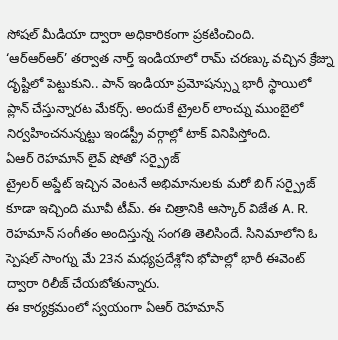సోషల్ మీడియా ద్వారా అధికారికంగా ప్రకటించింది.
‘ఆర్ఆర్ఆర్’ తర్వాత నార్త్ ఇండియాలో రామ్ చరణ్కు వచ్చిన క్రేజ్ను దృష్టిలో పెట్టుకుని.. పాన్ ఇండియా ప్రమోషన్స్ను భారీ స్థాయిలో ప్లాన్ చేస్తున్నారట మేకర్స్. అందుకే ట్రైలర్ లాంచ్ను ముంబైలో నిర్వహించనున్నట్టు ఇండస్ట్రీ వర్గాల్లో టాక్ వినిపిస్తోంది.
ఏఆర్ రెహమాన్ లైవ్ షోతో సర్ప్రైజ్
ట్రైలర్ అప్డేట్ ఇచ్చిన వెంటనే అభిమానులకు మరో బిగ్ సర్ప్రైజ్ కూడా ఇచ్చింది మూవీ టీమ్. ఈ చిత్రానికి ఆస్కార్ విజేత A. R. రెహమాన్ సంగీతం అందిస్తున్న సంగతి తెలిసిందే. సినిమాలోని ఓ స్పెషల్ సాంగ్ను మే 23న మధ్యప్రదేశ్లోని భోపాల్లో భారీ ఈవెంట్ ద్వారా రిలీజ్ చేయబోతున్నారు.
ఈ కార్యక్రమంలో స్వయంగా ఏఆర్ రెహమాన్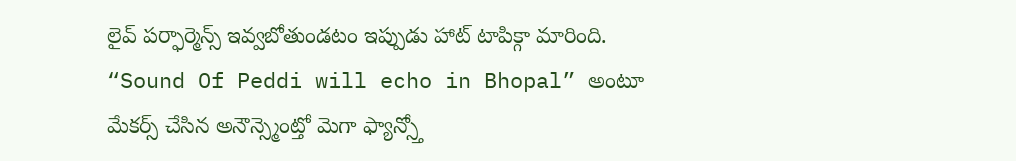లైవ్ పర్ఫార్మెన్స్ ఇవ్వబోతుండటం ఇప్పుడు హాట్ టాపిక్గా మారింది. “Sound Of Peddi will echo in Bhopal” అంటూ మేకర్స్ చేసిన అనౌన్స్మెంట్తో మెగా ఫ్యాన్స్తో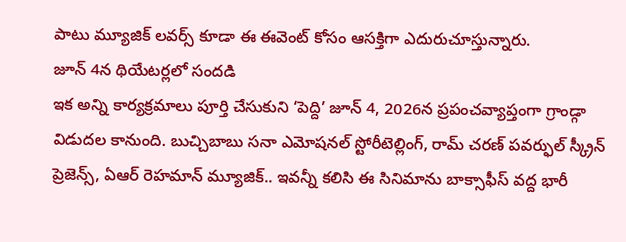పాటు మ్యూజిక్ లవర్స్ కూడా ఈ ఈవెంట్ కోసం ఆసక్తిగా ఎదురుచూస్తున్నారు.
జూన్ 4న థియేటర్లలో సందడి
ఇక అన్ని కార్యక్రమాలు పూర్తి చేసుకుని ‘పెద్ది’ జూన్ 4, 2026న ప్రపంచవ్యాప్తంగా గ్రాండ్గా విడుదల కానుంది. బుచ్చిబాబు సనా ఎమోషనల్ స్టోరీటెల్లింగ్, రామ్ చరణ్ పవర్ఫుల్ స్క్రీన్ ప్రెజెన్స్, ఏఆర్ రెహమాన్ మ్యూజిక్.. ఇవన్నీ కలిసి ఈ సినిమాను బాక్సాఫీస్ వద్ద భారీ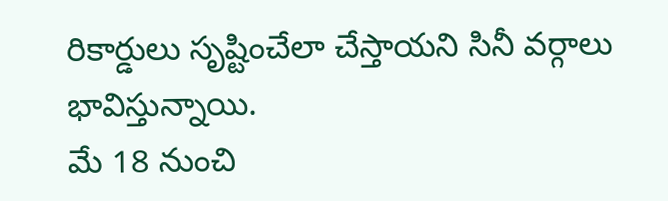రికార్డులు సృష్టించేలా చేస్తాయని సినీ వర్గాలు భావిస్తున్నాయి.
మే 18 నుంచి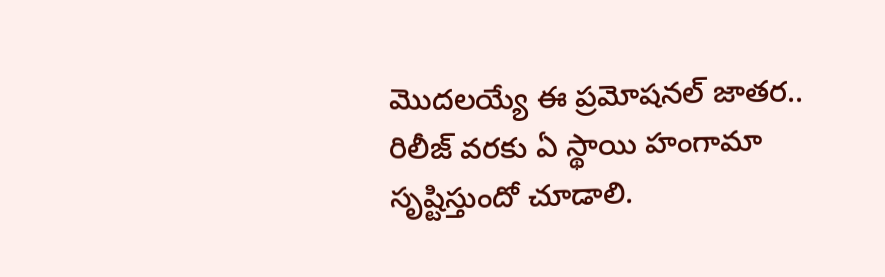మొదలయ్యే ఈ ప్రమోషనల్ జాతర.. రిలీజ్ వరకు ఏ స్థాయి హంగామా సృష్టిస్తుందో చూడాలి.